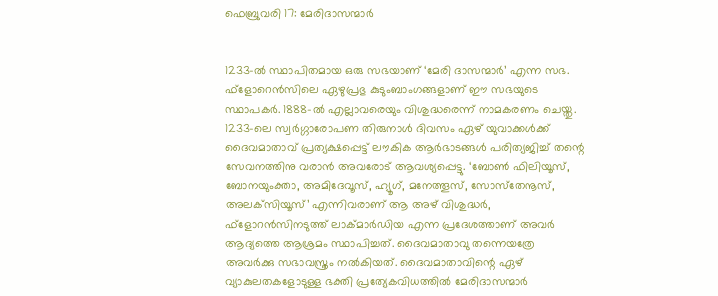ഫെബ്രുവരി 17: മേരിദാസന്മാര്‍


1233-ല്‍ സ്ഥാപിതമായ ഒരു സഭയാണ് ‘മേരി ദാസന്മാര്‍’ എന്ന സഭ. ഫ്‌ളോറെന്‍സിലെ ഏഴുപ്രഭു കുടുംബാംഗങ്ങളാണ് ഈ സഭയുടെ സ്ഥാപകര്‍. 1888-ല്‍ എല്ലാവരെയും വിശുദ്ധരെന്ന് നാമകരണം ചെയ്തു. 1233-ലെ സ്വര്‍ഗ്ഗാരോപണ തിരുനാള്‍ ദിവസം ഏഴ് യുവാക്കള്‍ക്ക് ദൈവമാതാവ് പ്രത്യക്ഷപ്പെട്ട് ലൗകിക ആര്‍ഭാടങ്ങള്‍ പരിത്യജിച്ച് തന്റെ സേവനത്തിനു വരാന്‍ അവരോട് ആവശ്യപ്പെട്ടു. ‘ബോണ്‍ ഫിലിയൂസ്, ബോനയുംക്താ, അമിദേവൂസ്, ഹ്യൂഗ്, മനേത്തൂസ്, സോസ്‌തേനൂസ്, അലക്‌സിയൂസ്’ എന്നിവരാണ് ആ അഴ് വിശുദ്ധര്‍, ഫ്‌ളോറന്‍സിനടുത്ത് ലാക്മാര്‍ഡിയ എന്ന പ്രദേശത്താണ് അവര്‍ ആദ്യത്തെ ആശ്രമം സ്ഥാപിച്ചത്. ദൈവമാതാവു തന്നെയത്രേ അവര്‍ക്കു സഭാവസ്ത്രം നല്‍കിയത്. ദൈവമാതാവിന്റെ ഏഴ് വ്യാകുലതകളോടുള്ള ഭക്തി പ്രത്യേകവിധത്തില്‍ മേരിദാസന്മാര്‍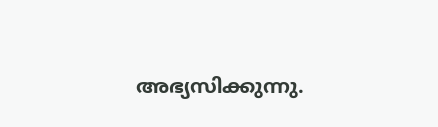അഭ്യസിക്കുന്നു.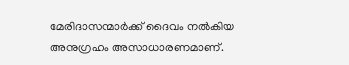മേരിദാസന്മാര്‍ക്ക് ദൈവം നല്‍കിയ അനുഗ്രഹം അസാധാരണമാണ്.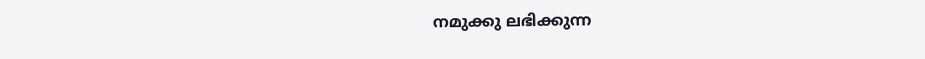നമുക്കു ലഭിക്കുന്ന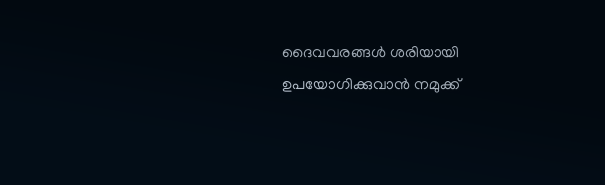ദൈവവരങ്ങള്‍ ശരിയായി ഉപയോഗിക്കുവാന്‍ നമുക്ക്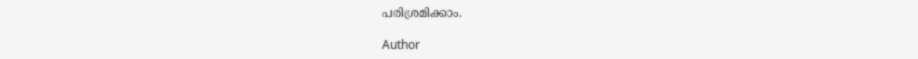പരിശ്രമിക്കാം.

Author